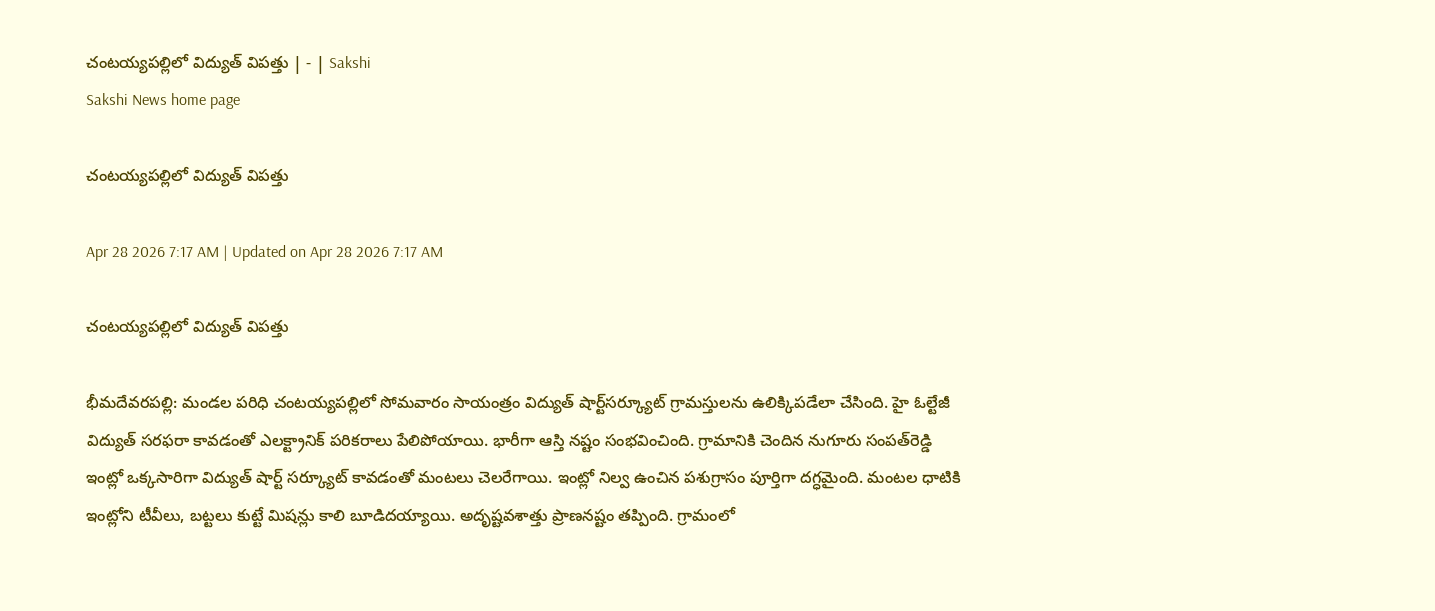చంటయ్యపల్లిలో విద్యుత్‌ విపత్తు | - | Sakshi
Sakshi News home page

చంటయ్యపల్లిలో విద్యుత్‌ విపత్తు

Apr 28 2026 7:17 AM | Updated on Apr 28 2026 7:17 AM

చంటయ్యపల్లిలో విద్యుత్‌ విపత్తు

భీమదేవరపల్లి: మండల పరిధి చంటయ్యపల్లిలో సోమవారం సాయంత్రం విద్యుత్‌ షార్ట్‌సర్క్యూట్‌ గ్రామస్తులను ఉలిక్కిపడేలా చేసింది. హై ఓల్టేజీ విద్యుత్‌ సరఫరా కావడంతో ఎలక్ట్రానిక్‌ పరికరాలు పేలిపోయాయి. భారీగా ఆస్తి నష్టం సంభవించింది. గ్రామానికి చెందిన నుగూరు సంపత్‌రెడ్డి ఇంట్లో ఒక్కసారిగా విద్యుత్‌ షార్ట్‌ సర్క్యూట్‌ కావడంతో మంటలు చెలరేగాయి. ఇంట్లో నిల్వ ఉంచిన పశుగ్రాసం పూర్తిగా దగ్ధమైంది. మంటల ధాటికి ఇంట్లోని టీవీలు, బట్టలు కుట్టే మిషన్లు కాలి బూడిదయ్యాయి. అదృష్టవశాత్తు ప్రాణనష్టం తప్పింది. గ్రామంలో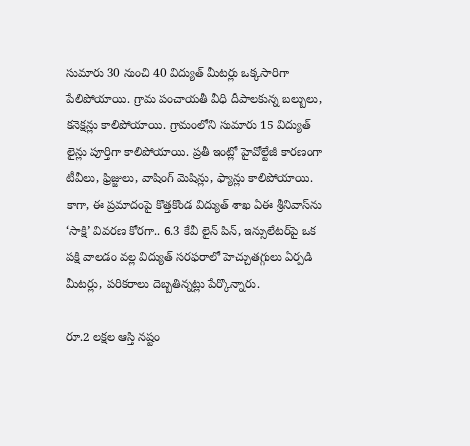సుమారు 30 నుంచి 40 విద్యుత్‌ మీటర్లు ఒక్కసారిగా పేలిపోయాయి. గ్రామ పంచాయతీ వీధి దీపాలకున్న బల్బులు, కనెక్షన్లు కాలిపోయాయి. గ్రామంలోని సుమారు 15 విద్యుత్‌ లైన్లు పూర్తిగా కాలిపోయాయి. ప్రతీ ఇంట్లో హైవోల్టేజీ కారణంగా టీవీలు, ఫ్రిజ్జులు, వాషింగ్‌ మెషిన్లు, ఫ్యాన్లు కాలిపోయాయి. కాగా, ఈ ప్రమాదంపై కొత్తకొండ విద్యుత్‌ శాఖ ఏఈ శ్రీనివాస్‌ను ‘సాక్షి’ వివరణ కోరగా.. 6.3 కేవీ లైన్‌ పిన్‌, ఇన్సులేటర్‌పై ఒక పక్షి వాలడం వల్ల విద్యుత్‌ సరఫరాలో హెచ్చుతగ్గులు ఏర్పడి మీటర్లు, పరికరాలు దెబ్బతిన్నట్లు పేర్కొన్నారు.

రూ.2 లక్షల ఆస్తి నష్టం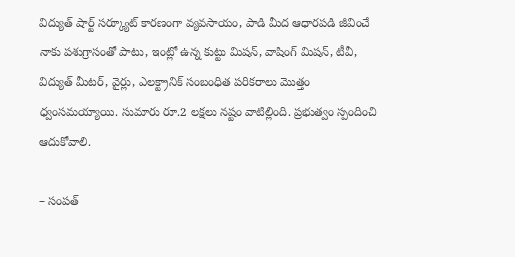విద్యుత్‌ షార్ట్‌ సర్క్యూట్‌ కారణంగా వ్యవసాయం, పాడి మీద ఆధారపడి జీవించే నాకు పశుగ్రాసంతో పాటు, ఇంట్లో ఉన్న కుట్టు మిషన్‌, వాషింగ్‌ మిషన్‌, టీవీ, విద్యుత్‌ మీటర్‌, వైర్లు, ఎలక్ట్రానిక్‌ సంబంధిత పరికరాలు మొత్తం ధ్వంసమయ్యాయి. సుమారు రూ.2 లక్షలు నష్టం వాటిల్లింది. ప్రభుత్వం స్పందించి ఆదుకోవాలి.

– సంపత్‌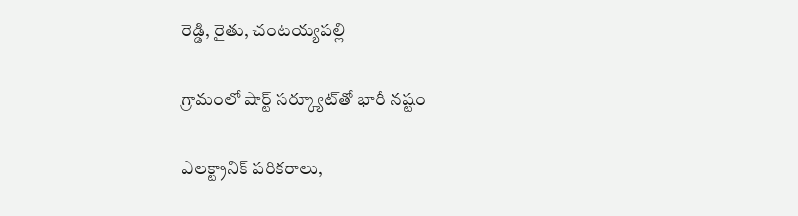రెడ్డి, రైతు, చంటయ్యపల్లి

గ్రామంలో షార్ట్‌ సర్క్యూట్‌తో భారీ నష్టం

ఎలక్ట్రానిక్‌ పరికరాలు,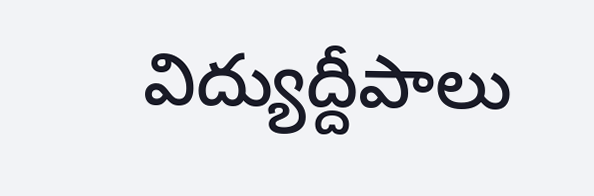విద్యుద్దీపాలు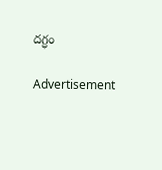దగ్ధం

Advertisement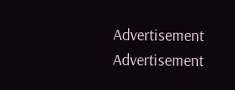Advertisement
Advertisement